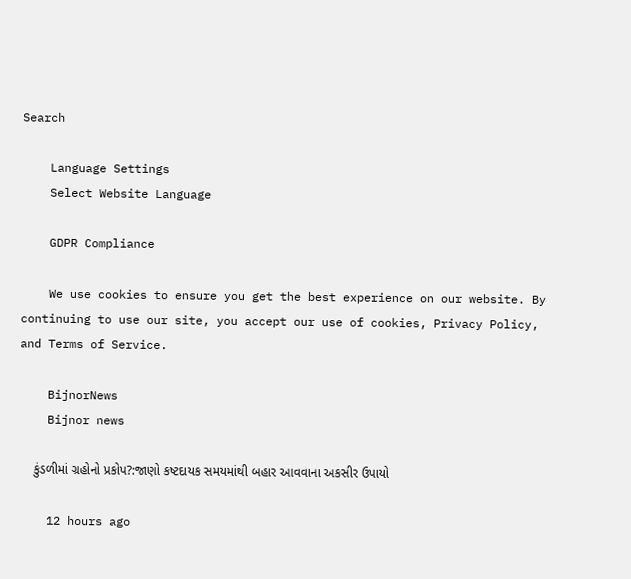Search

    Language Settings
    Select Website Language

    GDPR Compliance

    We use cookies to ensure you get the best experience on our website. By continuing to use our site, you accept our use of cookies, Privacy Policy, and Terms of Service.

    BijnorNews
    Bijnor news

    કુંડળીમાં ગ્રહોનો પ્રકોપ?:જાણો કષ્ટદાયક સમયમાંથી બહાર આવવાના અકસીર ઉપાયો

    12 hours ago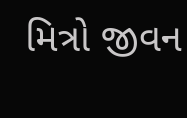મિત્રો જીવન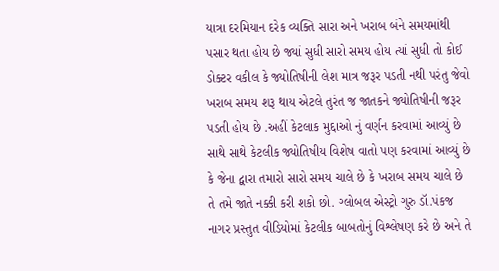યાત્રા દરમિયાન દરેક વ્યક્તિ સારા અને ખરાબ બંને સમયમાંથી પસાર થતા હોય છે જ્યાં સુધી સારો સમય હોય ત્યાં સુધી તો કોઈ ડોક્ટર વકીલ કે જ્યોતિષીની લેશ માત્ર જરૂર પડતી નથી પરંતુ જેવો ખરાબ સમય શરૂ થાય એટલે તુરંત જ જાતકને જ્યોતિષીની જરૂર પડતી હોય છે .અહીં કેટલાક મુદ્દાઓ નું વર્ણન કરવામાં આવ્યું છે સાથે સાથે કેટલીક જ્યોતિષીય વિશેષ વાતો પણ કરવામાં આવ્યું છે કે જેના દ્વારા તમારો સારો સમય ચાલે છે કે ખરાબ સમય ચાલે છે તે તમે જાતે નક્કી કરી શકો છો. ગ્લોબલ એસ્ટ્રો ગુરુ ડૉ.પંકજ નાગર પ્રસ્તુત વીડિયોમાં કેટલીક બાબતોનું વિશ્લેષણ કરે છે અને તે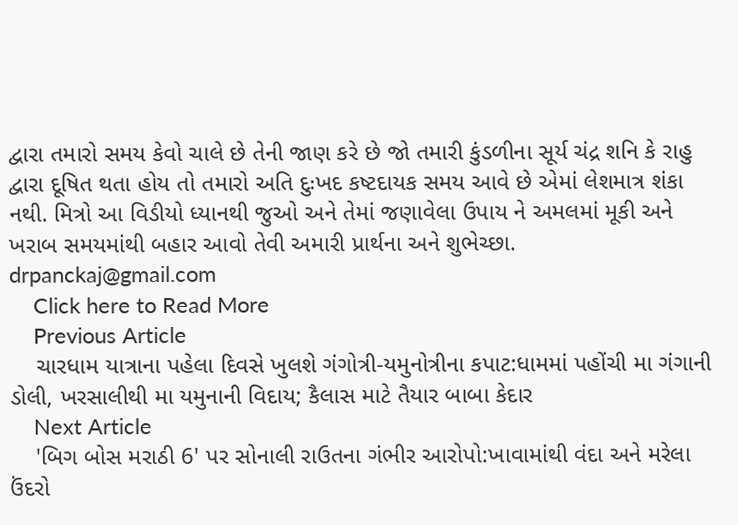દ્વારા તમારો સમય કેવો ચાલે છે તેની જાણ કરે છે જો તમારી કુંડળીના સૂર્ય ચંદ્ર શનિ કે રાહુ દ્વારા દૂષિત થતા હોય તો તમારો અતિ દુઃખદ કષ્ટદાયક સમય આવે છે એમાં લેશમાત્ર શંકા નથી. મિત્રો આ વિડીયો ધ્યાનથી જુઓ અને તેમાં જણાવેલા ઉપાય ને અમલમાં મૂકી અને ખરાબ સમયમાંથી બહાર આવો તેવી અમારી પ્રાર્થના અને શુભેચ્છા. drpanckaj@gmail.com
    Click here to Read More
    Previous Article
    ચારધામ યાત્રાના પહેલા દિવસે ખુલશે ગંગોત્રી-યમુનોત્રીના કપાટ:ધામમાં પહોંચી મા ગંગાની ડોલી, ખરસાલીથી મા યમુનાની વિદાય; કૈલાસ માટે તૈયાર બાબા કેદાર
    Next Article
    'બિગ બોસ મરાઠી 6' પર સોનાલી રાઉતના ગંભીર આરોપો:ખાવામાંથી વંદા અને મરેલા ઉંદરો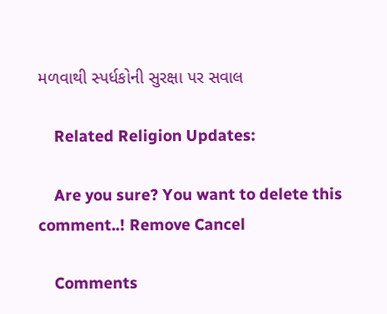મળવાથી સ્પર્ધકોની સુરક્ષા પર સવાલ

    Related Religion Updates:

    Are you sure? You want to delete this comment..! Remove Cancel

    Comments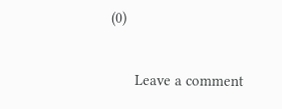(0)

      Leave a comment